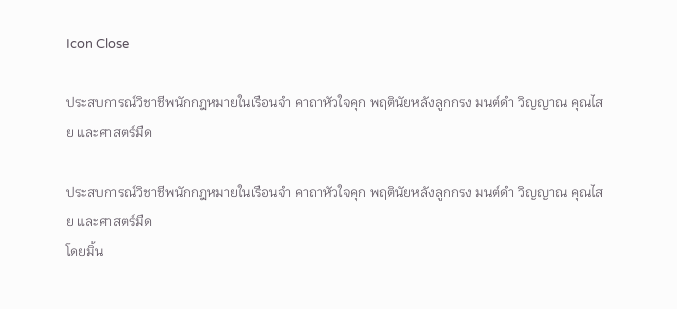Icon Close

ประสบการณ์วิชาชีพนักกฎหมายในเรือนจำ คาถาหัวใจคุก พฤตินัยหลังลูกกรง มนต์ดำ วิญญาณ คุณไสย และศาสตร์มืด

ประสบการณ์วิชาชีพนักกฎหมายในเรือนจำ คาถาหัวใจคุก พฤตินัยหลังลูกกรง มนต์ดำ วิญญาณ คุณไสย และศาสตร์มืด
โดยมิ้น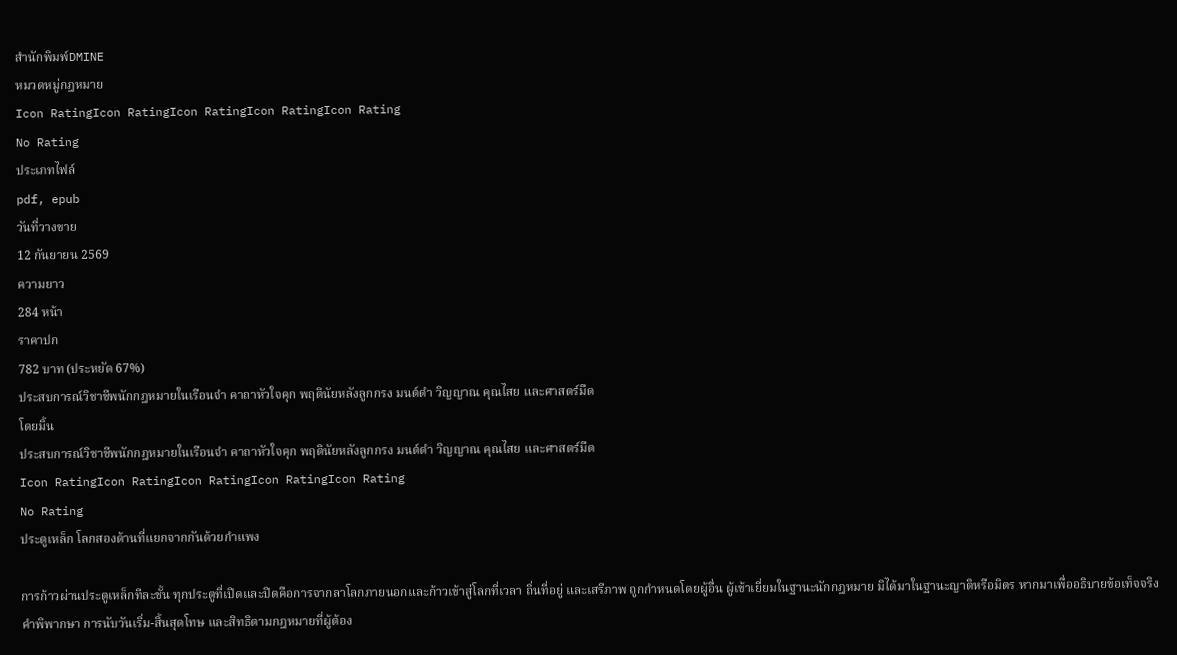สำนักพิมพ์DMINE
หมวดหมู่กฎหมาย
Icon RatingIcon RatingIcon RatingIcon RatingIcon Rating
No Rating
ประเภทไฟล์
pdf, epub
วันที่วางขาย
12 กันยายน 2569
ความยาว
284 หน้า
ราคาปก
782 บาท (ประหยัด 67%)
ประสบการณ์วิชาชีพนักกฎหมายในเรือนจำ คาถาหัวใจคุก พฤตินัยหลังลูกกรง มนต์ดำ วิญญาณ คุณไสย และศาสตร์มืด
โดยมิ้น
ประสบการณ์วิชาชีพนักกฎหมายในเรือนจำ คาถาหัวใจคุก พฤตินัยหลังลูกกรง มนต์ดำ วิญญาณ คุณไสย และศาสตร์มืด
Icon RatingIcon RatingIcon RatingIcon RatingIcon Rating
No Rating
ประตูเหล็ก โลกสองด้านที่แยกจากกันด้วยกำแพง

การก้าวผ่านประตูเหล็กทีละชั้น ทุกประตูที่เปิดและปิดคือการจากลาโลกภายนอกและก้าวเข้าสู่โลกที่เวลา ถิ่นที่อยู่ และเสรีภาพ ถูกกำหนดโดยผู้อื่น ผู้เข้าเยี่ยมในฐานะนักกฎหมาย มิได้มาในฐานะญาติหรือมิตร หากมาเพื่ออธิบายข้อเท็จจริง คำพิพากษา การนับวันเริ่ม-สิ้นสุดโทษ และสิทธิตามกฎหมายที่ผู้ต้อง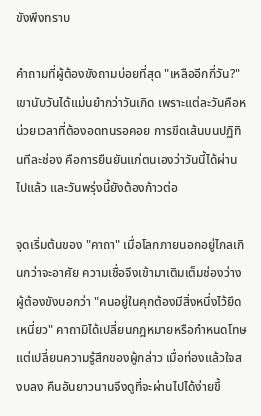ขังพึงทราบ

คำถามที่ผู้ต้องขังถามบ่อยที่สุด "เหลืออีกกี่วัน?" เขานับวันได้แม่นยำกว่าวันเกิด เพราะแต่ละวันคือหน่วยเวลาที่ต้องอดทนรอคอย การขีดเส้นบนปฏิทินทีละช่อง คือการยืนยันแก่ตนเองว่าวันนี้ได้ผ่านไปแล้ว และวันพรุ่งนี้ยังต้องก้าวต่อ

จุดเริ่มต้นของ "คาถา" เมื่อโลกภายนอกอยู่ไกลเกินกว่าจะอาศัย ความเชื่อจึงเข้ามาเติมเต็มช่องว่าง ผู้ต้องขังบอกว่า "คนอยู่ในคุกต้องมีสิ่งหนึ่งไว้ยึดเหนี่ยว" คาถามิได้เปลี่ยนกฎหมายหรือกำหนดโทษ แต่เปลี่ยนความรู้สึกของผู้กล่าว เมื่อท่องแล้วใจสงบลง คืนอันยาวนานจึงดูที่จะผ่านไปได้ง่ายขึ้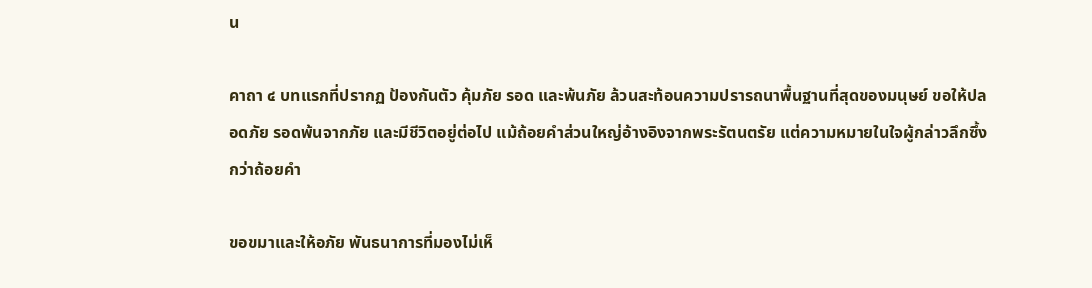น

คาถา ๔ บทแรกที่ปรากฏ ป้องกันตัว คุ้มภัย รอด และพ้นภัย ล้วนสะท้อนความปรารถนาพื้นฐานที่สุดของมนุษย์ ขอให้ปลอดภัย รอดพ้นจากภัย และมีชีวิตอยู่ต่อไป แม้ถ้อยคำส่วนใหญ่อ้างอิงจากพระรัตนตรัย แต่ความหมายในใจผู้กล่าวลึกซึ้งกว่าถ้อยคำ

ขอขมาและให้อภัย พันธนาการที่มองไม่เห็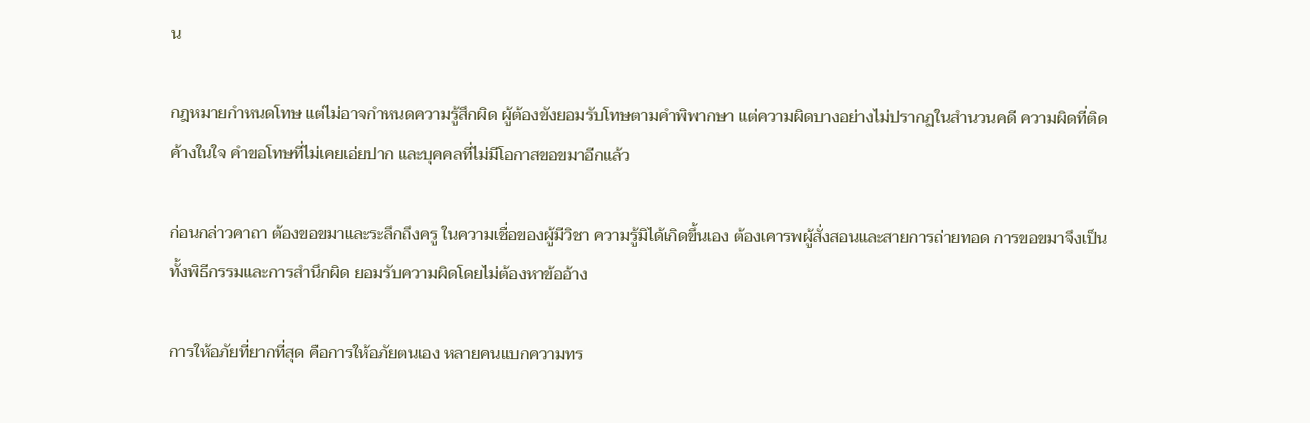น

กฎหมายกำหนดโทษ แต่ไม่อาจกำหนดความรู้สึกผิด ผู้ต้องขังยอมรับโทษตามคำพิพากษา แต่ความผิดบางอย่างไม่ปรากฏในสำนวนคดี ความผิดที่ติดค้างในใจ คำขอโทษที่ไม่เคยเอ่ยปาก และบุคคลที่ไม่มีโอกาสขอขมาอีกแล้ว

ก่อนกล่าวคาถา ต้องขอขมาและระลึกถึงครู ในความเชื่อของผู้มีวิชา ความรู้มิได้เกิดขึ้นเอง ต้องเคารพผู้สั่งสอนและสายการถ่ายทอด การขอขมาจึงเป็นทั้งพิธีกรรมและการสำนึกผิด ยอมรับความผิดโดยไม่ต้องหาข้ออ้าง

การให้อภัยที่ยากที่สุด คือการให้อภัยตนเอง หลายคนแบกความทร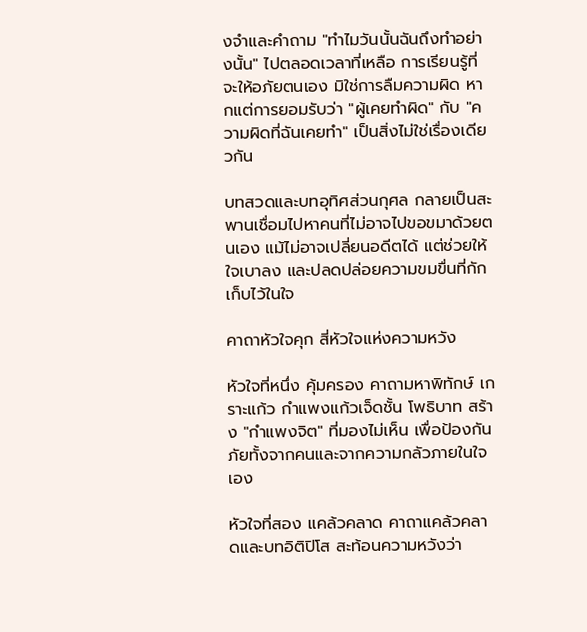งจำและคำถาม "ทำไมวันนั้นฉันถึงทำอย่างนั้น" ไปตลอดเวลาที่เหลือ การเรียนรู้ที่จะให้อภัยตนเอง มิใช่การลืมความผิด หากแต่การยอมรับว่า "ผู้เคยทำผิด" กับ "ความผิดที่ฉันเคยทำ" เป็นสิ่งไม่ใช่เรื่องเดียวกัน

บทสวดและบทอุทิศส่วนกุศล กลายเป็นสะพานเชื่อมไปหาคนที่ไม่อาจไปขอขมาด้วยตนเอง แม้ไม่อาจเปลี่ยนอดีตได้ แต่ช่วยให้ใจเบาลง และปลดปล่อยความขมขื่นที่กักเก็บไว้ในใจ

คาถาหัวใจคุก สี่หัวใจแห่งความหวัง

หัวใจที่หนึ่ง คุ้มครอง คาถามหาพิทักษ์ เกราะแก้ว กำแพงแก้วเจ็ดชั้น โพธิบาท สร้าง "กำแพงจิต" ที่มองไม่เห็น เพื่อป้องกันภัยทั้งจากคนและจากความกลัวภายในใจเอง

หัวใจที่สอง แคล้วคลาด คาถาแคล้วคลาดและบทอิติปิโส สะท้อนความหวังว่า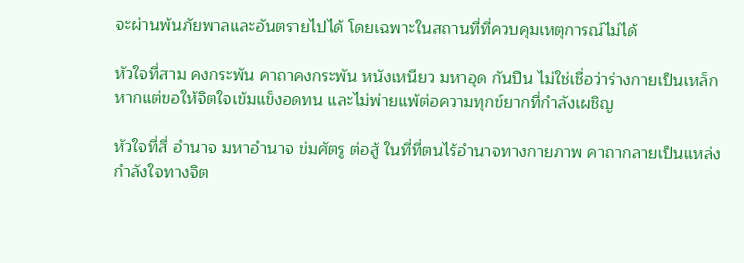จะผ่านพ้นภัยพาลและอันตรายไปได้ โดยเฉพาะในสถานที่ที่ควบคุมเหตุการณ์ไม่ได้

หัวใจที่สาม คงกระพัน คาถาคงกระพัน หนังเหนียว มหาอุด กันปืน ไม่ใช่เชื่อว่าร่างกายเป็นเหล็ก หากแต่ขอให้จิตใจเข้มแข็งอดทน และไม่พ่ายแพ้ต่อความทุกข์ยากที่กำลังเผชิญ

หัวใจที่สี่ อำนาจ มหาอำนาจ ข่มศัตรู ต่อสู้ ในที่ที่ตนไร้อำนาจทางกายภาพ คาถากลายเป็นแหล่งกำลังใจทางจิต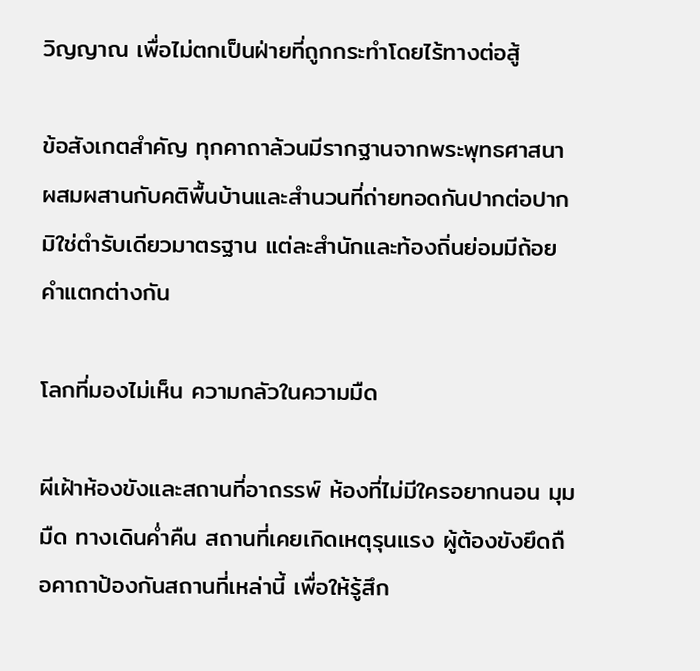วิญญาณ เพื่อไม่ตกเป็นฝ่ายที่ถูกกระทำโดยไร้ทางต่อสู้

ข้อสังเกตสำคัญ ทุกคาถาล้วนมีรากฐานจากพระพุทธศาสนา ผสมผสานกับคติพื้นบ้านและสำนวนที่ถ่ายทอดกันปากต่อปาก มิใช่ตำรับเดียวมาตรฐาน แต่ละสำนักและท้องถิ่นย่อมมีถ้อยคำแตกต่างกัน

โลกที่มองไม่เห็น ความกลัวในความมืด

ผีเฝ้าห้องขังและสถานที่อาถรรพ์ ห้องที่ไม่มีใครอยากนอน มุมมืด ทางเดินค่ำคืน สถานที่เคยเกิดเหตุรุนแรง ผู้ต้องขังยึดถือคาถาป้องกันสถานที่เหล่านี้ เพื่อให้รู้สึก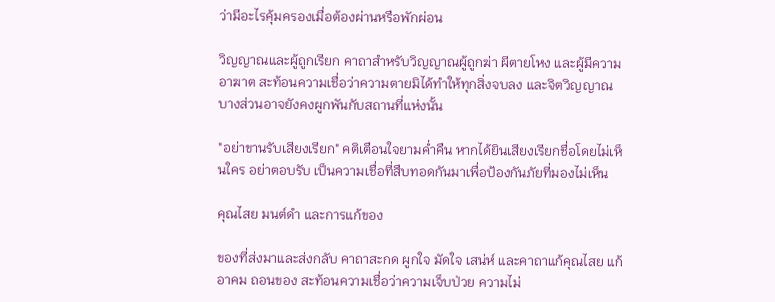ว่ามีอะไรคุ้มครองเมื่อต้องผ่านหรือพักผ่อน

วิญญาณและผู้ถูกเรียก คาถาสำหรับวิญญาณผู้ถูกฆ่า ผีตายโหง และผู้มีความอาฆาต สะท้อนความเชื่อว่าความตายมิได้ทำให้ทุกสิ่งจบลง และจิตวิญญาณบางส่วนอาจยังคงผูกพันกับสถานที่แห่งนั้น

"อย่าขานรับเสียงเรียก" คติเตือนใจยามค่ำคืน หากได้ยินเสียงเรียกชื่อโดยไม่เห็นใคร อย่าตอบรับ เป็นความเชื่อที่สืบทอดกันมาเพื่อป้องกันภัยที่มองไม่เห็น

คุณไสย มนต์ดำ และการแก้ของ

ของที่ส่งมาและส่งกลับ คาถาสะกด ผูกใจ มัดใจ เสน่ห์ และคาถาแก้คุณไสย แก้อาคม ถอนของ สะท้อนความเชื่อว่าความเจ็บป่วย ความไม่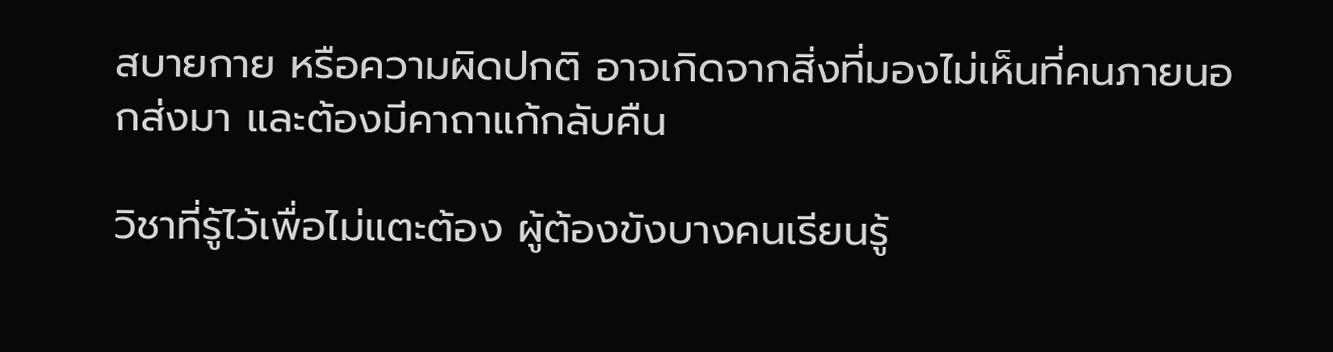สบายกาย หรือความผิดปกติ อาจเกิดจากสิ่งที่มองไม่เห็นที่คนภายนอกส่งมา และต้องมีคาถาแก้กลับคืน

วิชาที่รู้ไว้เพื่อไม่แตะต้อง ผู้ต้องขังบางคนเรียนรู้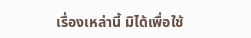เรื่องเหล่านี้ มิได้เพื่อใช้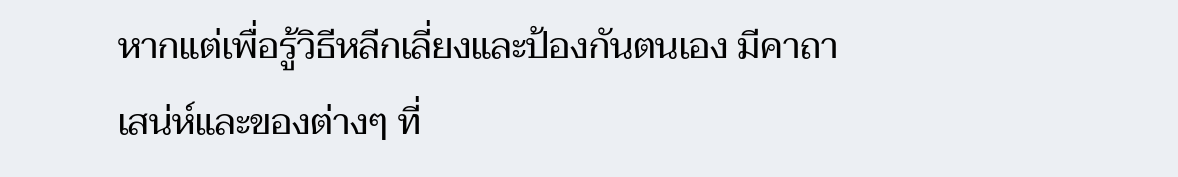หากแต่เพื่อรู้วิธีหลีกเลี่ยงและป้องกันตนเอง มีคาถาเสน่ห์และของต่างๆ ที่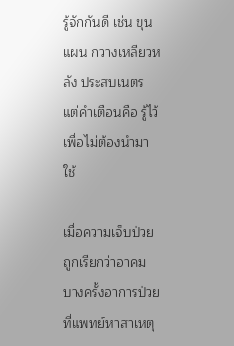รู้จักกันดี เช่น ขุนแผน กวางเหลียวหลัง ประสบเนตร แต่คำเตือนคือ รู้ไว้เพื่อไม่ต้องนำมาใช้

เมื่อความเจ็บป่วยถูกเรียกว่าอาคม บางครั้งอาการป่วยที่แพทย์หาสาเหตุ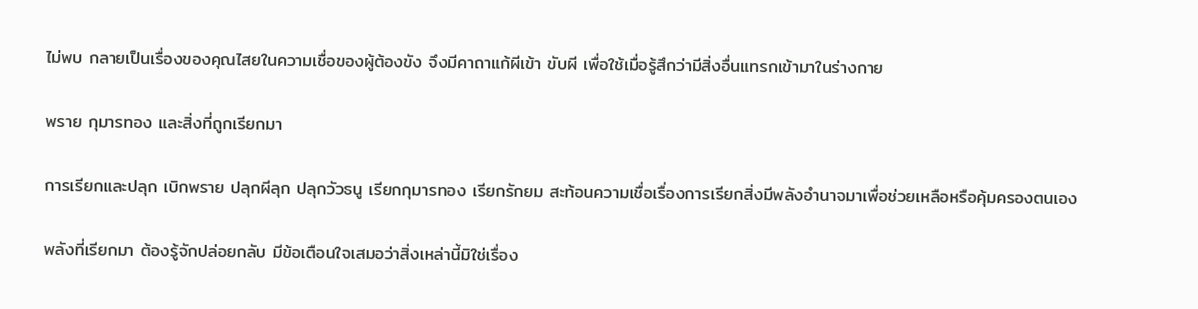ไม่พบ กลายเป็นเรื่องของคุณไสยในความเชื่อของผู้ต้องขัง จึงมีคาถาแก้ผีเข้า ขับผี เพื่อใช้เมื่อรู้สึกว่ามีสิ่งอื่นแทรกเข้ามาในร่างกาย

พราย กุมารทอง และสิ่งที่ถูกเรียกมา

การเรียกและปลุก เบิกพราย ปลุกผีลุก ปลุกวัวธนู เรียกกุมารทอง เรียกรักยม สะท้อนความเชื่อเรื่องการเรียกสิ่งมีพลังอำนาจมาเพื่อช่วยเหลือหรือคุ้มครองตนเอง

พลังที่เรียกมา ต้องรู้จักปล่อยกลับ มีข้อเตือนใจเสมอว่าสิ่งเหล่านี้มิใช่เรื่อง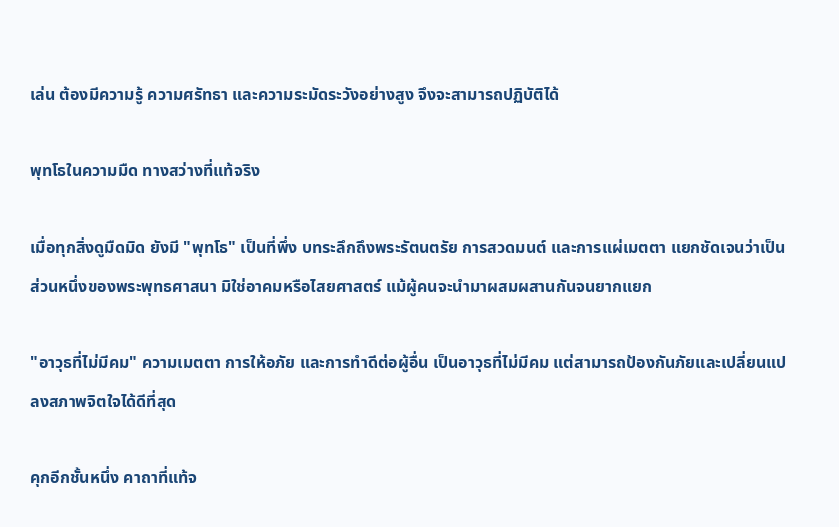เล่น ต้องมีความรู้ ความศรัทธา และความระมัดระวังอย่างสูง จึงจะสามารถปฏิบัติได้

พุทโธในความมืด ทางสว่างที่แท้จริง

เมื่อทุกสิ่งดูมืดมิด ยังมี "พุทโธ" เป็นที่พึ่ง บทระลึกถึงพระรัตนตรัย การสวดมนต์ และการแผ่เมตตา แยกชัดเจนว่าเป็นส่วนหนึ่งของพระพุทธศาสนา มิใช่อาคมหรือไสยศาสตร์ แม้ผู้คนจะนำมาผสมผสานกันจนยากแยก

"อาวุธที่ไม่มีคม" ความเมตตา การให้อภัย และการทำดีต่อผู้อื่น เป็นอาวุธที่ไม่มีคม แต่สามารถป้องกันภัยและเปลี่ยนแปลงสภาพจิตใจได้ดีที่สุด

คุกอีกชั้นหนึ่ง คาถาที่แท้จ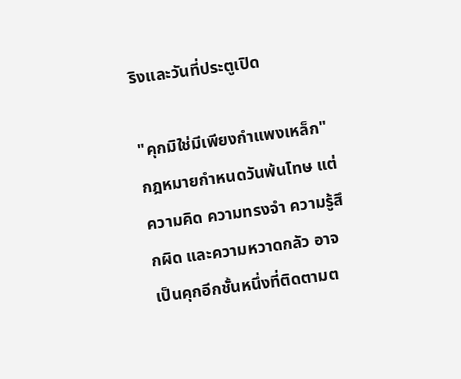ริงและวันที่ประตูเปิด

"คุกมิใช่มีเพียงกำแพงเหล็ก" กฎหมายกำหนดวันพ้นโทษ แต่ความคิด ความทรงจำ ความรู้สึกผิด และความหวาดกลัว อาจเป็นคุกอีกชั้นหนึ่งที่ติดตามต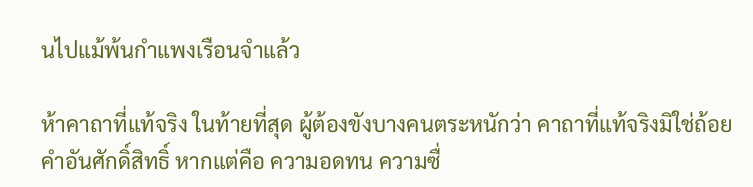นไปแม้พ้นกำแพงเรือนจำแล้ว

ห้าคาถาที่แท้จริง ในท้ายที่สุด ผู้ต้องขังบางคนตระหนักว่า คาถาที่แท้จริงมิใช่ถ้อยคำอันศักดิ์สิทธิ์ หากแต่คือ ความอดทน ความซื่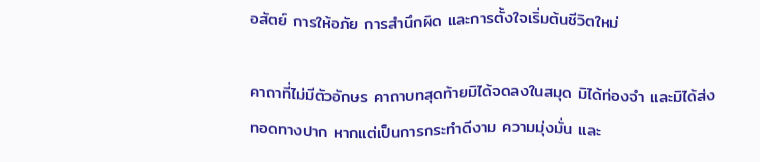อสัตย์ การให้อภัย การสำนึกผิด และการตั้งใจเริ่มต้นชีวิตใหม่

คาถาที่ไม่มีตัวอักษร คาถาบทสุดท้ายมิได้จดลงในสมุด มิได้ท่องจำ และมิได้ส่งทอดทางปาก หากแต่เป็นการกระทำดีงาม ความมุ่งมั่น และ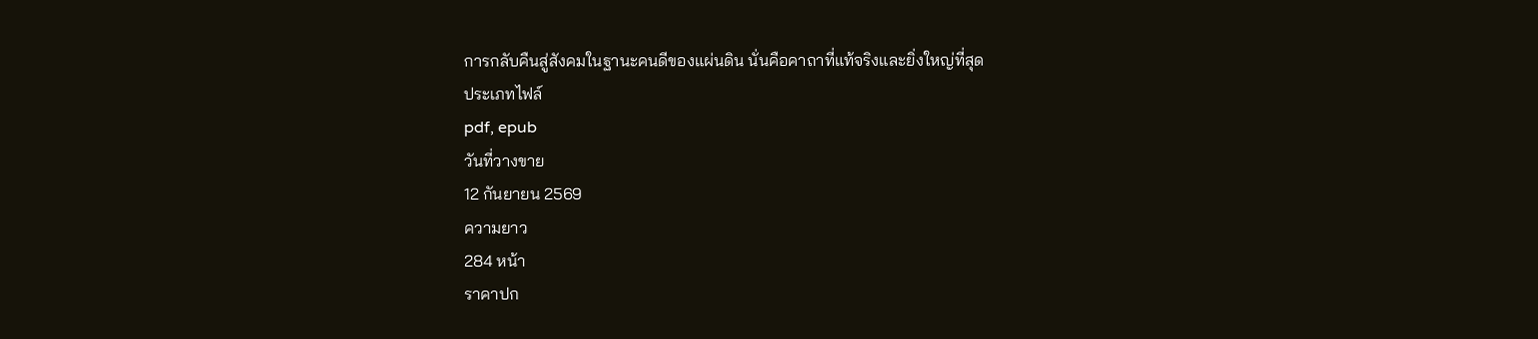การกลับคืนสู่สังคมในฐานะคนดีของแผ่นดิน นั่นคือคาถาที่แท้จริงและยิ่งใหญ่ที่สุด
ประเภทไฟล์
pdf, epub
วันที่วางขาย
12 กันยายน 2569
ความยาว
284 หน้า
ราคาปก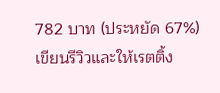782 บาท (ประหยัด 67%)
เขียนรีวิวและให้เรตติ้ง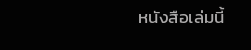หนังสือเล่มนี้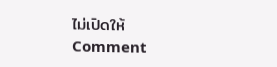ไม่เปิดให้ Comment